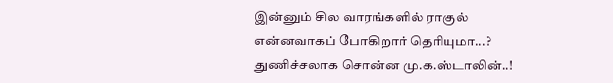இன்னும் சில வாரங்களில் ராகுல் என்னவாகப் போகிறார் தெரியுமா...? துணிச்சலாக சொன்ன மு.க.ஸ்டாலின்..!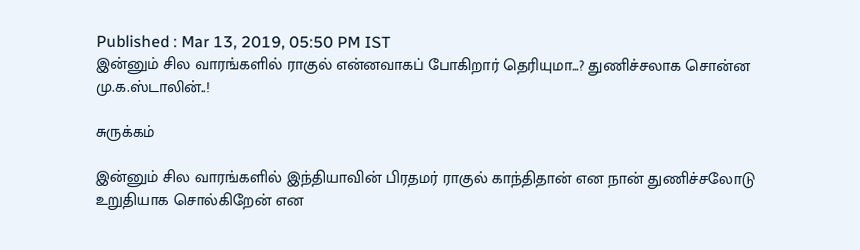Published : Mar 13, 2019, 05:50 PM IST
இன்னும் சில வாரங்களில் ராகுல் என்னவாகப் போகிறார் தெரியுமா...? துணிச்சலாக சொன்ன மு.க.ஸ்டாலின்..!

சுருக்கம்

இன்னும் சில வாரங்களில் இந்தியாவின் பிரதமர் ராகுல் காந்திதான் என நான் துணிச்சலோடு உறுதியாக சொல்கிறேன் என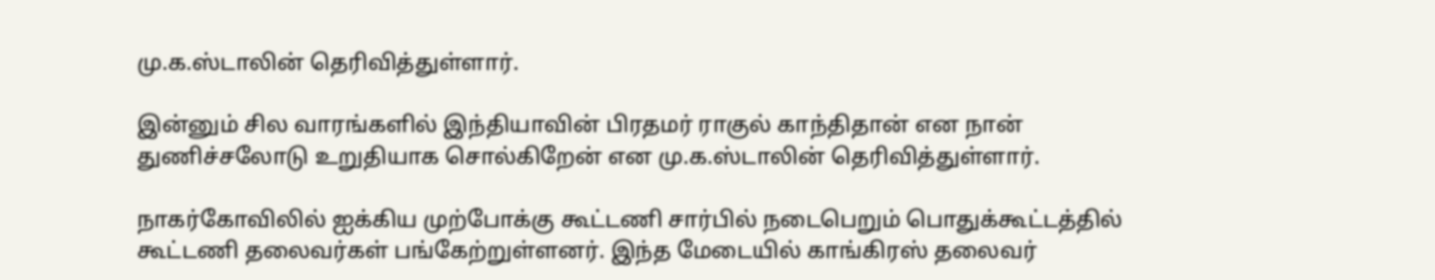மு.க.ஸ்டாலின் தெரிவித்துள்ளார்.

இன்னும் சில வாரங்களில் இந்தியாவின் பிரதமர் ராகுல் காந்திதான் என நான் துணிச்சலோடு உறுதியாக சொல்கிறேன் என மு.க.ஸ்டாலின் தெரிவித்துள்ளார்.

நாகர்கோவிலில் ஐக்கிய முற்போக்கு கூட்டணி சார்பில் நடைபெறும் பொதுக்கூட்டத்தில் கூட்டணி தலைவர்கள் பங்கேற்றுள்ளனர். இந்த மேடையில் காங்கிரஸ் தலைவர்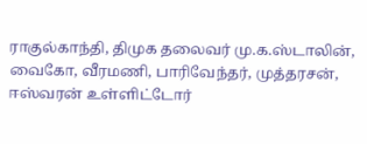ராகுல்காந்தி, திமுக தலைவர் மு.க.ஸ்டாலின், வைகோ, வீரமணி, பாரிவேந்தர், முத்தரசன், ஈஸ்வரன் உள்ளிட்டோர்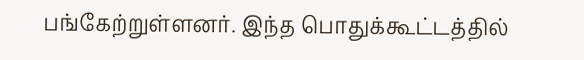பங்கேற்றுள்ளனர். இந்த பொதுக்கூட்டத்தில்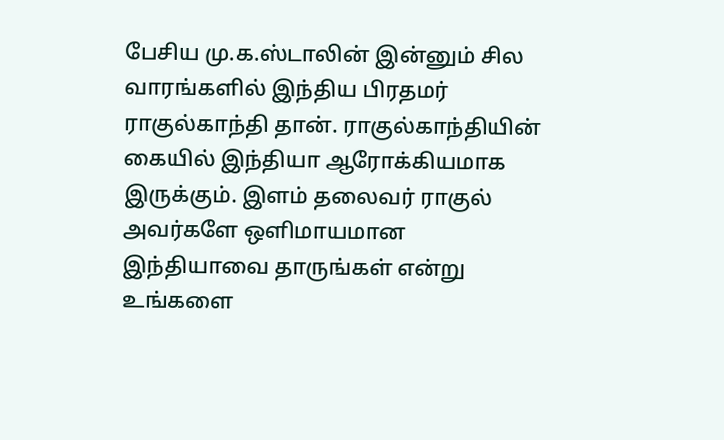பேசிய மு.க.ஸ்டாலின் இன்னும் சில வாரங்களில் இந்திய பிரதமர் ராகுல்காந்தி தான். ராகுல்காந்தியின் கையில் இந்தியா ஆரோக்கியமாக இருக்கும். இளம் தலைவர் ராகுல் அவர்களே ஒளிமாயமான இந்தியாவை தாருங்கள் என்று உங்களை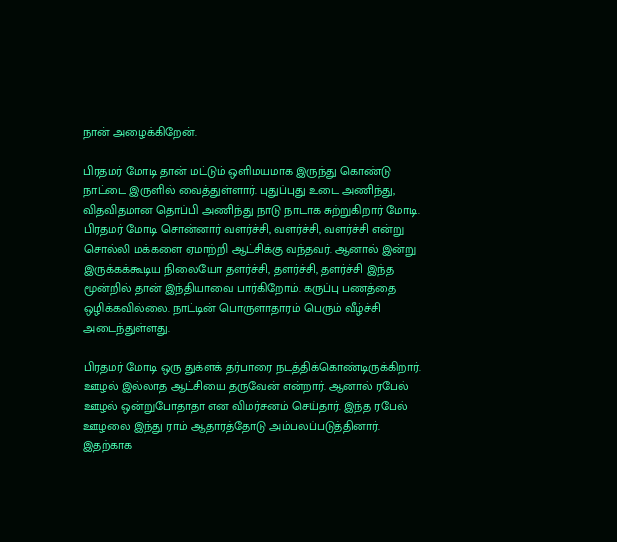நான் அழைக்கிறேன்.

பிரதமர் மோடி தான் மட்டும் ஒளிமயமாக இருந்து கொண்டு நாட்டை இருளில் வைத்துள்ளார். புதுப்புது உடை அணிந்து, விதவிதமான தொப்பி அணிந்து நாடு நாடாக சுற்றுகிறார் மோடி. பிரதமர் மோடி சொன்னார் வளர்ச்சி, வளர்ச்சி, வளர்ச்சி என்று சொல்லி மக்களை ஏமாற்றி ஆட்சிக்கு வந்தவர். ஆனால் இன்று இருக்கக்கூடிய நிலையோ தளர்ச்சி, தளர்ச்சி, தளர்ச்சி இந்த மூன்றில் தான் இந்தியாவை பார்கிறோம். கருப்பு பணத்தை ஒழிக்கவில்லை. நாட்டின் பொருளாதாரம் பெரும் வீழ்ச்சி அடைந்துள்ளது.

பிரதமர் மோடி ஒரு துக்ளக் தர்பாரை நடத்திக்கொண்டிருக்கிறார். ஊழல் இல்லாத ஆட்சியை தருவேன் என்றார். ஆனால் ரபேல் ஊழல் ஒன்றுபோதாதா என விமர்சனம் செய்தார். இந்த ரபேல் ஊழலை இந்து ராம் ஆதாரத்தோடு அம்பலப்படுத்தினார். இதற்காக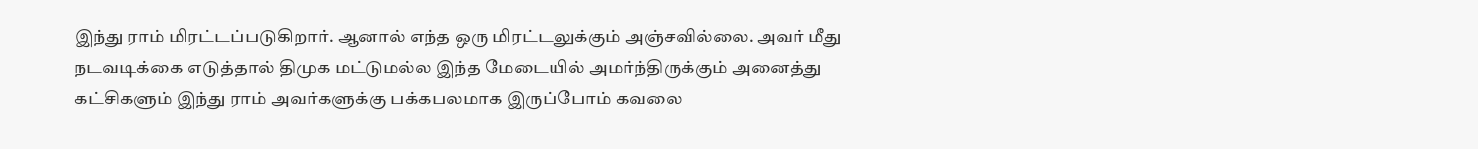இந்து ராம் மிரட்டப்படுகிறார். ஆனால் எந்த ஒரு மிரட்டலுக்கும் அஞ்சவில்லை. அவர் மீது நடவடிக்கை எடுத்தால் திமுக மட்டுமல்ல இந்த மேடையில் அமர்ந்திருக்கும் அனைத்து கட்சிகளும் இந்து ராம் அவர்களுக்கு பக்கபலமாக இருப்போம் கவலை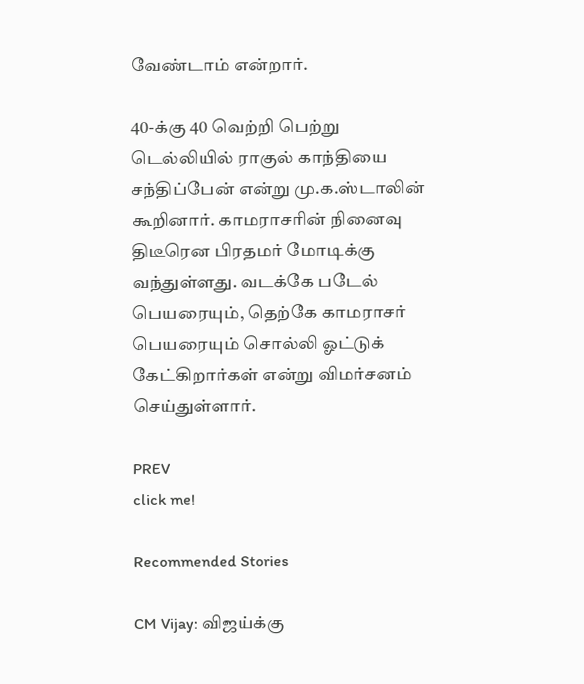வேண்டாம் என்றார்.

40-க்கு 40 வெற்றி பெற்று டெல்லியில் ராகுல் காந்தியை சந்திப்பேன் என்று மு.க.ஸ்டாலின் கூறினார். காமராசரின் நினைவு திடீரென பிரதமர் மோடிக்கு வந்துள்ளது. வடக்கே படேல் பெயரையும், தெற்கே காமராசர் பெயரையும் சொல்லி ஓட்டுக் கேட்கிறார்கள் என்று விமர்சனம் செய்துள்ளார்.

PREV
click me!

Recommended Stories

CM Vijay: விஜய்க்கு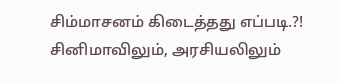சிம்மாசனம் கிடைத்தது எப்படி.?! சினிமாவிலும், அரசியலிலும்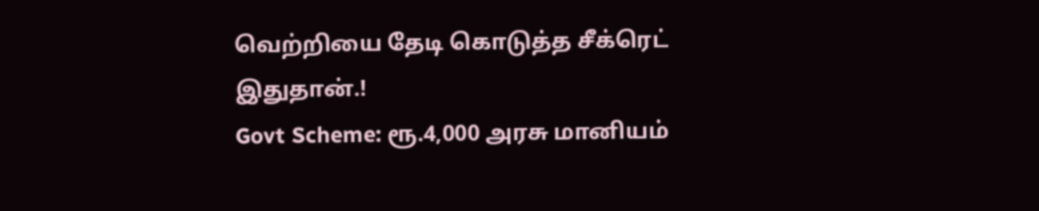வெற்றியை தேடி கொடுத்த சீக்ரெட் இதுதான்.!
Govt Scheme: ரூ.4,000 அரசு மானியம்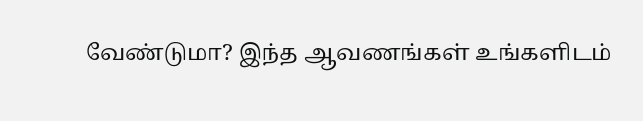வேண்டுமா? இந்த ஆவணங்கள் உங்களிடம்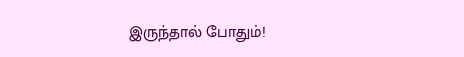இருந்தால் போதும்!